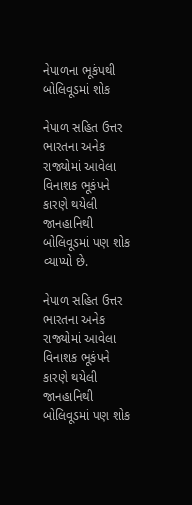નેપાળના ભૂકંપથી બોલિવૂડમાં શોક

નેપાળ સહિત ઉત્તર ભારતના અનેક રાજ્યોમાં આવેલા વિનાશક ભૂકંપને કારણે થયેલી જાનહાનિથી બોલિવૂડમાં પણ શોક વ્યાપ્યો છે.

નેપાળ સહિત ઉત્તર ભારતના અનેક રાજ્યોમાં આવેલા વિનાશક ભૂકંપને કારણે થયેલી જાનહાનિથી બોલિવૂડમાં પણ શોક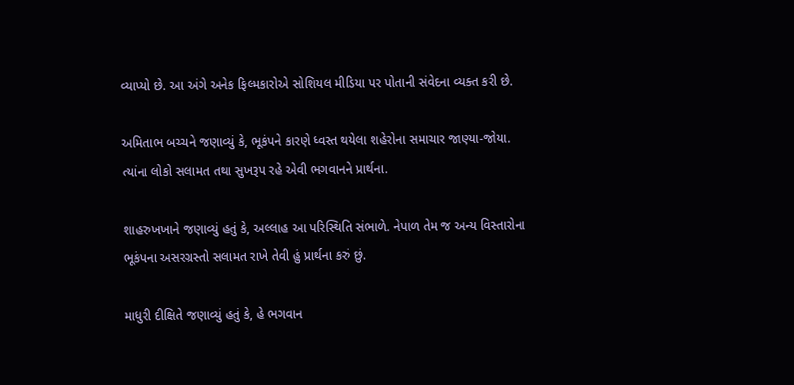વ્યાપ્યો છે. આ અંગે અનેક ફિલ્મકારોએ સોશિયલ મીડિયા પર પોતાની સંવેદના વ્યક્ત કરી છે.

અમિતાભ બચ્ચને જણાવ્યું કે, ભૂકંપને કારણે ધ્વસ્ત થયેલા શહેરોના સમાચાર જાણ્યા-જોયા. ત્યાંના લોકો સલામત તથા સુખરૂપ રહે એવી ભગવાનને પ્રાર્થના.

શાહરુખખાને જણાવ્યું હતું કે, અલ્લાહ આ પરિસ્થિતિ સંભાળે. નેપાળ તેમ જ અન્ય વિસ્તારોના ભૂકંપના અસરગ્રસ્તો સલામત રાખે તેવી હું પ્રાર્થના કરું છું.

માધુરી દીક્ષિતે જણાવ્યું હતું કે, હે ભગવાન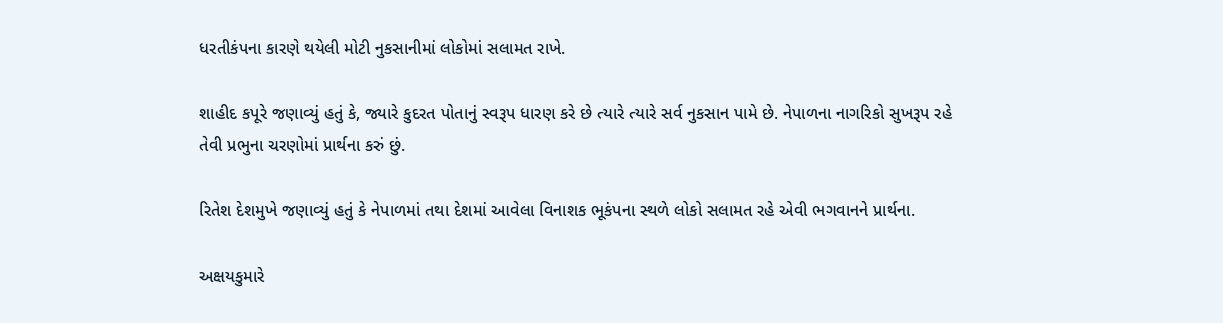ધરતીકંપના કારણે થયેલી મોટી નુકસાનીમાં લોકોમાં સલામત રાખે.

શાહીદ કપૂરે જણાવ્યું હતું કે, જ્યારે કુદરત પોતાનું સ્વરૂપ ધારણ કરે છે ત્યારે ત્યારે સર્વ નુકસાન પામે છે. નેપાળના નાગરિકો સુખરૂપ રહે તેવી પ્રભુના ચરણોમાં પ્રાર્થના કરું છું.

રિતેશ દેશમુખે જણાવ્યું હતું કે નેપાળમાં તથા દેશમાં આવેલા વિનાશક ભૂકંપના સ્થળે લોકો સલામત રહે એવી ભગવાનને પ્રાર્થના.

અક્ષયકુમારે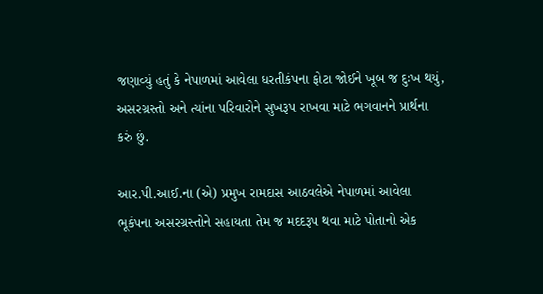જણાવ્યું હતું કે નેપાળમાં આવેલા ધરતીકંપના ફોટા જોઈને ખૂબ જ દુઃખ થયું, અસરગ્રસ્તો અને ત્યાંના પરિવારોને સુખરૂપ રાખવા માટે ભગવાનને પ્રાર્થના કરું છું.

આર.પી.આઈ.ના (એ) પ્રમુખ રામદાસ આઠવલેએ નેપાળમાં આવેલા ભૂકંપના અસરગ્રસ્તોને સહાયતા તેમ જ મદદરૂપ થવા માટે પોતાનો એક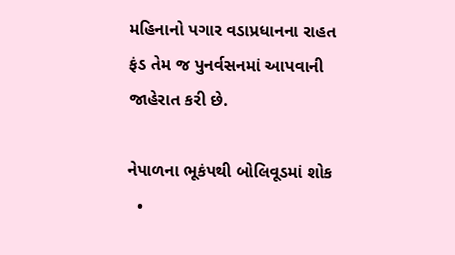મહિનાનો પગાર વડાપ્રધાનના રાહત ફંડ તેમ જ પુનર્વસનમાં આપવાની જાહેરાત કરી છે.

નેપાળના ભૂકંપથી બોલિવૂડમાં શોક
  •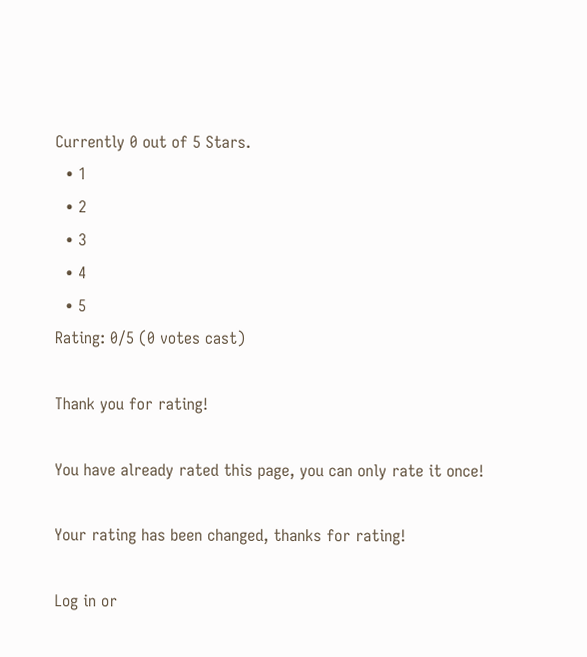Currently 0 out of 5 Stars.
  • 1
  • 2
  • 3
  • 4
  • 5
Rating: 0/5 (0 votes cast)

Thank you for rating!

You have already rated this page, you can only rate it once!

Your rating has been changed, thanks for rating!

Log in or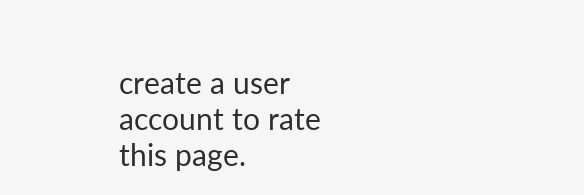create a user account to rate this page.